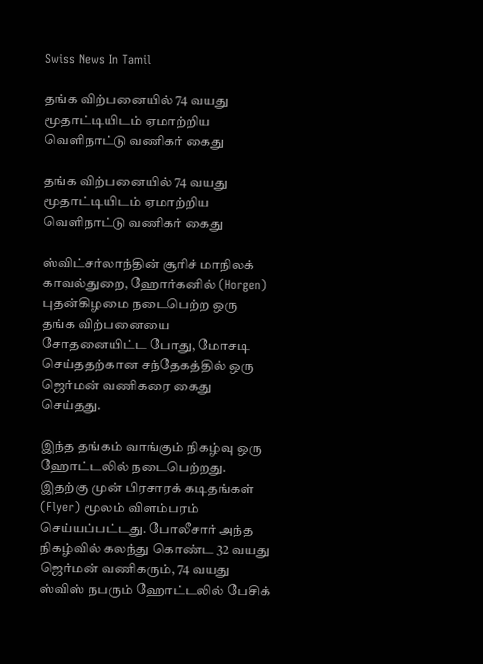Swiss News In Tamil

தங்க விற்பனையில் 74 வயது மூதாட்டியிடம் ஏமாற்றிய வெளிநாட்டு வணிகர் கைது

தங்க விற்பனையில் 74 வயது மூதாட்டியிடம் ஏமாற்றிய வெளிநாட்டு வணிகர் கைது

ஸ்விட்சர்லாந்தின் சூரிச் மாநிலக் காவல்துறை, ஹோர்கனில் (Horgen) புதன்கிழமை நடைபெற்ற ஒரு தங்க விற்பனையை சோதனையிட்ட போது, மோசடி செய்ததற்கான சந்தேகத்தில் ஒரு ஜெர்மன் வணிகரை கைது செய்தது.

இந்த தங்கம் வாங்கும் நிகழ்வு ஒரு ஹோட்டலில் நடைபெற்றது. இதற்கு முன் பிரசாரக் கடிதங்கள் (Flyer) மூலம் விளம்பரம் செய்யப்பட்டது. போலீசார் அந்த நிகழ்வில் கலந்து கொண்ட 32 வயது ஜெர்மன் வணிகரும், 74 வயது ஸ்விஸ் நபரும் ஹோட்டலில் பேசிக்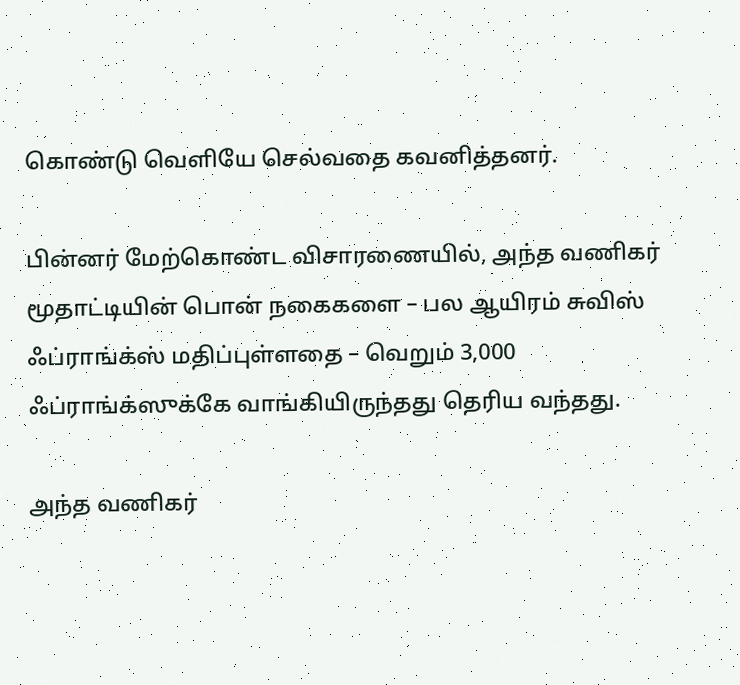கொண்டு வெளியே செல்வதை கவனித்தனர்.

பின்னர் மேற்கொண்ட விசாரணையில், அந்த வணிகர் மூதாட்டியின் பொன் நகைகளை – பல ஆயிரம் சுவிஸ் ஃப்ராங்க்ஸ் மதிப்புள்ளதை – வெறும் 3,000 ஃப்ராங்க்ஸுக்கே வாங்கியிருந்தது தெரிய வந்தது.

அந்த வணிகர்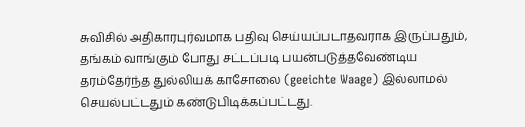சுவிசில் அதிகாரபுர்வமாக பதிவு செய்யப்படாதவராக இருப்பதும், தங்கம் வாங்கும் போது சட்டப்படி பயன்படுத்தவேண்டிய தரம்தேர்ந்த துல்லியக் காசோலை (geeichte Waage) இல்லாமல் செயல்பட்டதும் கண்டுபிடிக்கப்பட்டது.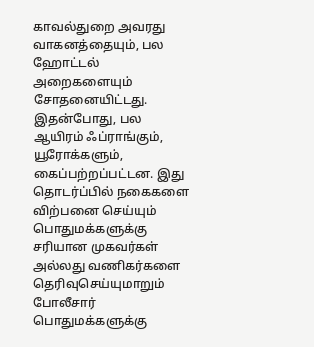காவல்துறை அவரது வாகனத்தையும், பல ஹோட்டல் அறைகளையும் சோதனையிட்டது. இதன்போது, பல ஆயிரம் ஃப்ராங்கும், யூரோக்களும், கைப்பற்றப்பட்டன. இது தொடர்ப்பில் நகைகளை விற்பனை செய்யும் பொதுமக்களுக்கு சரியான முகவர்கள் அல்லது வணிகர்களை தெரிவுசெய்யுமாறும் போலீசார் பொதுமக்களுக்கு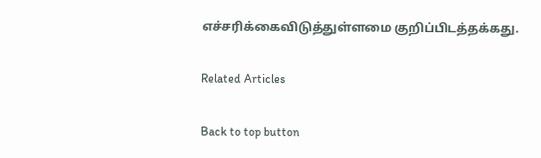எச்சரிக்கைவிடுத்துள்ளமை குறிப்பிடத்தக்கது.

Related Articles

Back to top button